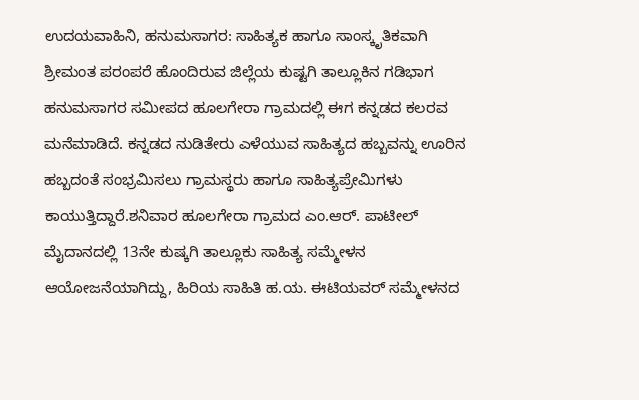ಉದಯವಾಹಿನಿ, ಹನುಮಸಾಗರ: ಸಾಹಿತ್ಯಕ ಹಾಗೂ ಸಾಂಸ್ಕೃತಿಕವಾಗಿ ಶ್ರೀಮಂತ ಪರಂಪರೆ ಹೊಂದಿರುವ ಜಿಲ್ಲೆಯ ಕುಷ್ಟಗಿ ತಾಲ್ಲೂಕಿನ ಗಡಿಭಾಗ ಹನುಮಸಾಗರ ಸಮೀಪದ ಹೂಲಗೇರಾ ಗ್ರಾಮದಲ್ಲಿ ಈಗ ಕನ್ನಡದ ಕಲರವ ಮನೆಮಾಡಿದೆ. ಕನ್ನಡದ ನುಡಿತೇರು ಎಳೆಯುವ ಸಾಹಿತ್ಯದ ಹಬ್ಬವನ್ನು ಊರಿನ ಹಬ್ಬದಂತೆ ಸಂಭ್ರಮಿಸಲು ಗ್ರಾಮಸ್ಥರು ಹಾಗೂ ಸಾಹಿತ್ಯಪ್ರೇಮಿಗಳು ಕಾಯುತ್ತಿದ್ದಾರೆ.ಶನಿವಾರ ಹೂಲಗೇರಾ ಗ್ರಾಮದ ಎಂ.ಆರ್. ಪಾಟೀಲ್ ಮೈದಾನದಲ್ಲಿ 13ನೇ ಕುಷ್ಕಗಿ ತಾಲ್ಲೂಕು ಸಾಹಿತ್ಯ ಸಮ್ಮೇಳನ ಆಯೋಜನೆಯಾಗಿದ್ದು, ಹಿರಿಯ ಸಾಹಿತಿ ಹ.ಯ. ಈಟಿಯವರ್ ಸಮ್ಮೇಳನದ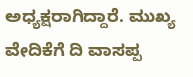ಅಧ್ಯಕ್ಷರಾಗಿದ್ದಾರೆ. ಮುಖ್ಯ ವೇದಿಕೆಗೆ ದಿ ವಾಸಪ್ಪ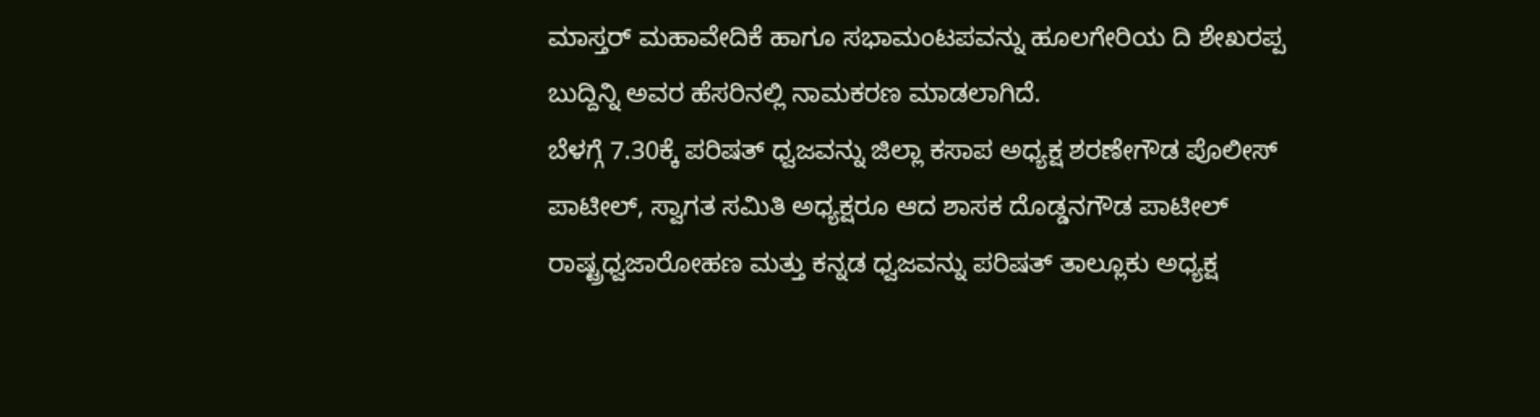ಮಾಸ್ತರ್ ಮಹಾವೇದಿಕೆ ಹಾಗೂ ಸಭಾಮಂಟಪವನ್ನು ಹೂಲಗೇರಿಯ ದಿ ಶೇಖರಪ್ಪ ಬುದ್ದಿನ್ನಿ ಅವರ ಹೆಸರಿನಲ್ಲಿ ನಾಮಕರಣ ಮಾಡಲಾಗಿದೆ.
ಬೆಳಗ್ಗೆ 7.30ಕ್ಕೆ ಪರಿಷತ್ ಧ್ವಜವನ್ನು ಜಿಲ್ಲಾ ಕಸಾಪ ಅಧ್ಯಕ್ಷ ಶರಣೇಗೌಡ ಪೊಲೀಸ್ ಪಾಟೀಲ್, ಸ್ವಾಗತ ಸಮಿತಿ ಅಧ್ಯಕ್ಷರೂ ಆದ ಶಾಸಕ ದೊಡ್ಡನಗೌಡ ಪಾಟೀಲ್ ರಾಷ್ಟ್ರಧ್ವಜಾರೋಹಣ ಮತ್ತು ಕನ್ನಡ ಧ್ವಜವನ್ನು ಪರಿಷತ್ ತಾಲ್ಲೂಕು ಅಧ್ಯಕ್ಷ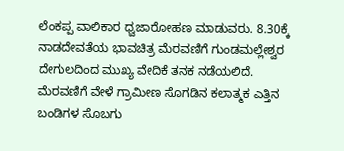ಲೆಂಕಪ್ಪ ವಾಲಿಕಾರ ಧ್ವಜಾರೋಹಣ ಮಾಡುವರು. 8.30ಕ್ಕೆ ನಾಡದೇವತೆಯ ಭಾವಚಿತ್ರ ಮೆರವಣಿಗೆ ಗುಂಡಮಲ್ಲೇಶ್ವರ ದೇಗುಲದಿಂದ ಮುಖ್ಯ ವೇದಿಕೆ ತನಕ ನಡೆಯಲಿದೆ. ಮೆರವಣಿಗೆ ವೇಳೆ ಗ್ರಾಮೀಣ ಸೊಗಡಿನ ಕಲಾತ್ಮಕ ಎತ್ತಿನ ಬಂಡಿಗಳ ಸೊಬಗು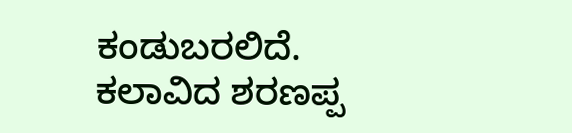ಕಂಡುಬರಲಿದೆ. ಕಲಾವಿದ ಶರಣಪ್ಪ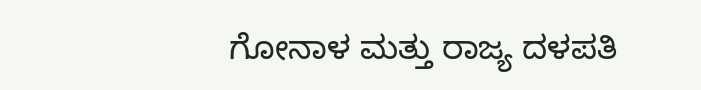ಗೋನಾಳ ಮತ್ತು ರಾಜ್ಯ ದಳಪತಿ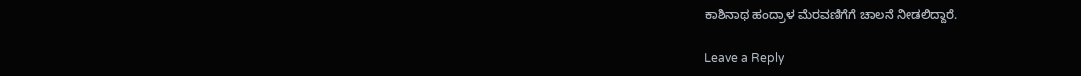ಕಾಶಿನಾಥ ಹಂದ್ರಾಳ ಮೆರವಣಿಗೆಗೆ ಚಾಲನೆ ನೀಡಲಿದ್ದಾರೆ.

Leave a Reply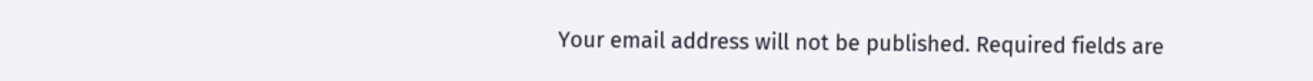Your email address will not be published. Required fields are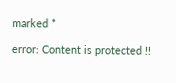marked *

error: Content is protected !!